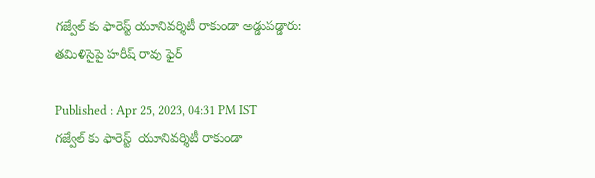గజ్వేల్ కు ఫారెస్ట్ యూనివర్శిటీ రాకుండా అడ్డుపడ్డారు: తమిళిసైపై హరీష్ రావు ఫైర్

Published : Apr 25, 2023, 04:31 PM IST
గజ్వేల్ కు ఫారెస్ట్  యూనివర్శిటీ రాకుండా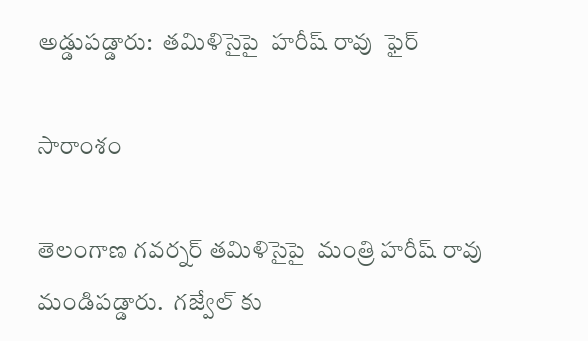అడ్డుపడ్డారు:  తమిళిసైపై  హరీష్ రావు  ఫైర్

సారాంశం

తెలంగాణ గవర్నర్ తమిళిసైపై  మంత్రి హరీష్ రావు మండిపడ్డారు.  గజ్వేల్ కు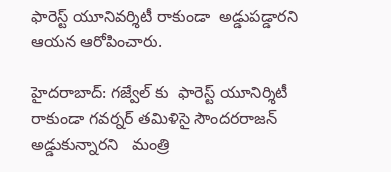ఫారెస్ట్ యూనివర్శిటీ రాకుండా  అడ్డుపడ్డారని  ఆయన ఆరోపించారు.

హైదరాబాద్: గజ్వేల్ కు  ఫారెస్ట్ యూనిర్శిటీ రాకుండా గవర్నర్ తమిళిసై సౌందరరాజన్ అడ్డుకున్నారని   మంత్రి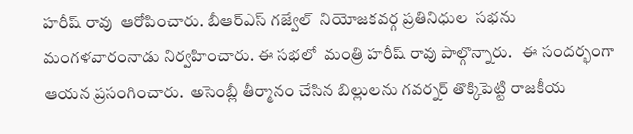హరీష్ రావు  ఆరోపించారు. బీఆర్ఎస్ గజ్వేల్  నియోజకవర్గ ప్రతినిధుల  సభను  మంగళవారంనాడు నిర్వహించారు. ఈ సభలో  మంత్రి హరీష్ రావు పాల్గొన్నారు.   ఈ సందర్భంగా  ఆయన ప్రసంగించారు.  అసెంబ్లీ తీర్మానం చేసిన బిల్లులను గవర్నర్ తొక్కిపెట్టి రాజకీయ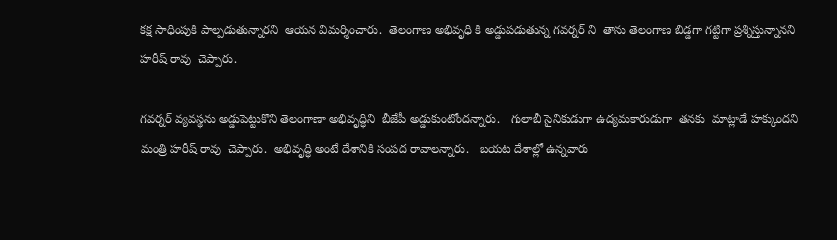కక్ష సాధింపుకి పాల్పడుతున్నారని  ఆయన విమర్శించారు.  తెలంగాణ అభివృధి కి అడ్డుపడుతున్న గవర్నర్ ని  తాను తెలంగాణ బిడ్డగా గట్టిగా ప్రశ్నిస్తున్నానని  హరీష్ రావు  చెప్పారు.

గవర్నర్ వ్యవస్థను అడ్డుపెట్టుకొని తెలంగాణా అభివృద్ధిని  బీజేపీ అడ్డుకుంటోందన్నారు.   గులాబీ సైనికుడుగా ఉద్యమకారుడుగా  తనకు  మాట్లాడే హక్కుందని మంత్రి హరీష్ రావు  చెప్పారు.  అభివృద్ధి అంటే దేశానికి సంపద రావాలన్నారు.   బయట దేశాల్లో ఉన్నవారు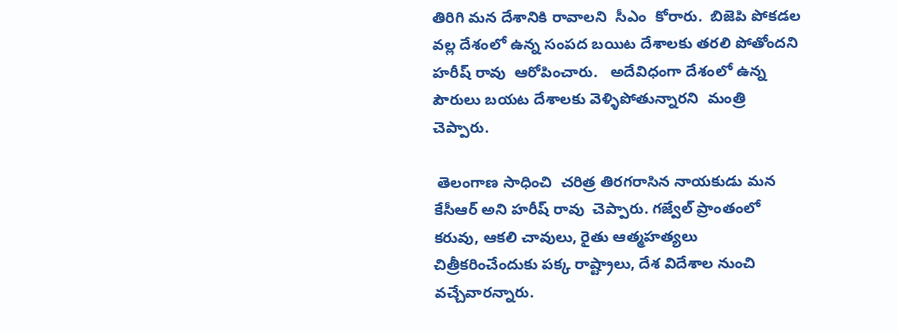తిరిగి మన దేశానికి రావాలని  సీఎం  కోరారు.  బిజెపి పోకడల  వల్ల దేశంలో ఉన్న సంపద బయిట దేశాలకు తరలి పోతోందని  హరీష్ రావు  ఆరోపించారు.   అదేవిధంగా దేశంలో ఉన్న పౌరులు బయట దేశాలకు వెళ్ళిపోతున్నారని  మంత్రి  చెప్పారు.

 తెలంగాణ సాధించి  చరిత్ర తిరగరాసిన నాయకుడు మన కేసీఆర్ అని హరీష్ రావు  చెప్పారు. గజ్వేల్ ప్రాంతంలో కరువు, ఆకలి చావులు, రైతు ఆత్మహత్యలు చిత్రీకరించేందుకు పక్క రాష్ట్రాలు, దేశ విదేశాల నుంచి వచ్చేవారన్నారు.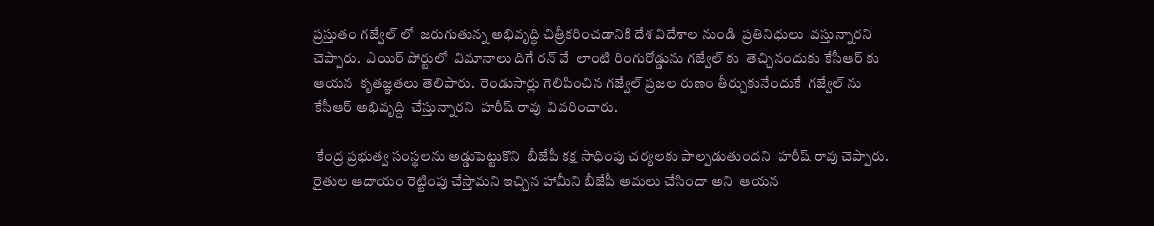ప్రస్తుతం గజ్వేల్ లో  జరుగుతున్న అభివృద్ధి చిత్రీకరించడానికి దేశ విదేశాల నుండి  ప్రతినిధులు  వస్తున్నారని  చెప్పారు.  ఎయిర్ పోర్టులో  విమానాలు దిగే రన్ వే  లాంటి రింగురోడ్డును గజ్వేల్ కు  తెచ్చినందుకు కేసీఆర్ కు ఆయన  కృతజ్ఞతలు తెలిపారు.  రెండుసార్లు గెలిపించిన గజ్వేల్ ప్రజల రుణం తీర్చుకునేందుకే  గజ్వేల్ ను కేసీఆర్ అభివృద్ది  చేస్తున్నారని  హరీష్ రావు  వివరించారు.

 కేంద్ర ప్రభుత్వ సంస్థలను అడ్డుపెట్టుకొని  బీజేపీ కక్ష సాధింపు చర్యలకు పాల్పడుతుందని  హరీష్ రావు చెప్పారు. రైతుల ఆదాయం రెట్టింపు చేస్తామని ఇచ్చిన హామీని బీజేపీ అమలు చేసిందా అని  ఆయన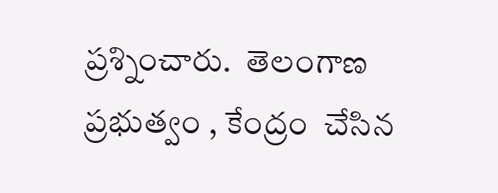ప్రశ్నించారు.  తెలంగాణ ప్రభుత్వం , కేంద్రం  చేసిన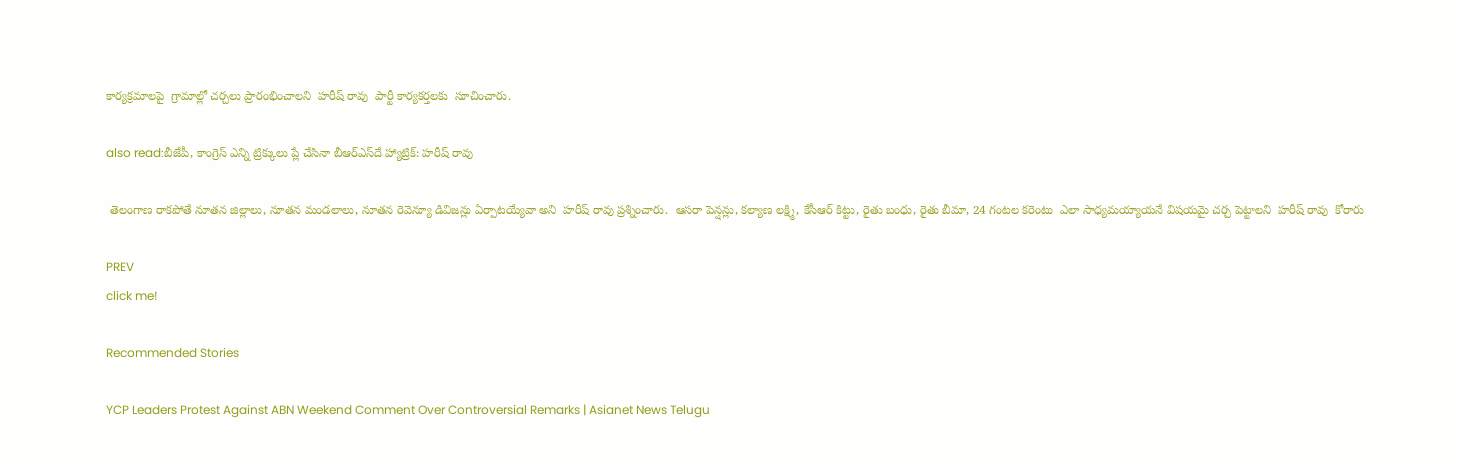కార్యక్రమాలపై  గ్రామాల్లో చర్చలు ప్రారంభించాలని  హరీష్ రావు  పార్టీ కార్యకర్తలకు  సూచించారు.

also read:బీజేపీ, కాంగ్రెస్ ఎన్ని ట్రిక్కులు ప్లే చేసినా బీఆర్ఎస్‌దే హ్యాట్రిక్: హరీష్ రావు

 తెలంగాణ రాకపోతే నూతన జిల్లాలు, నూతన మండలాలు, నూతన రెవెన్యూ డివిజన్లు ఏర్పాటయ్యేవా అని  హరీష్ రావు ప్రశ్నించారు.  ఆసరా పెన్షన్లు, కల్యాణ లక్ష్మి, కేసీఆర్ కిట్టు, రైతు బంధు, రైతు బీమా, 24 గంటల కరెంటు  ఎలా సాధ్యమయ్యాయనే విషయమై చర్చ పెట్టాలని  హరీష్ రావు  కోరారు

PREV
click me!

Recommended Stories

YCP Leaders Protest Against ABN Weekend Comment Over Controversial Remarks | Asianet News Telugu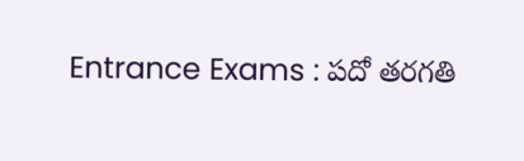Entrance Exams : పదో తరగతి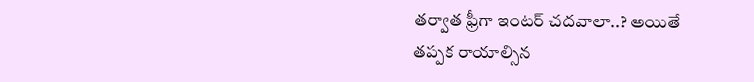తర్వాత ఫ్రీగా ఇంటర్ చదవాలా..? అయితే తప్పక రాయాల్సిన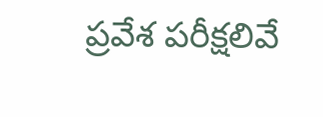ప్రవేశ పరీక్షలివే